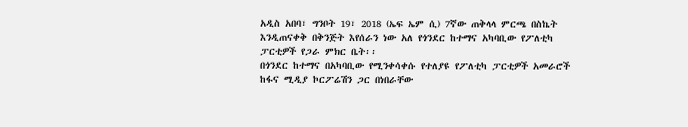አዲስ አበባ፣ ግንቦት 19፣ 2018 (ኤፍ ኤም ሲ) 7ኛው ጠቅላላ ምርጫ በስኬት እንዲጠናቀቅ በቅንጅት እየሰራን ነው አለ የጎንደር ከተማና አካባቢው የፖለቲካ ፓርቲዎች የጋራ ምክር ቤት፡፡
በጎንደር ከተማና በአካባቢው የሚንቀሳቀሱ የተለያዩ የፖለቲካ ፓርቲዎች አመራሮች ከፋና ሚዲያ ኮርፖሬሽን ጋር በነበራቸው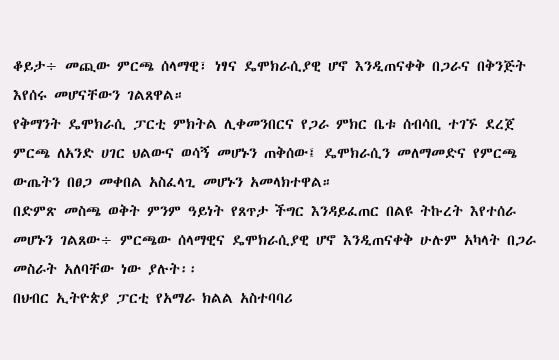ቆይታ÷ መጪው ምርጫ ሰላማዊ፣ ነፃና ዴሞክራሲያዊ ሆኖ እንዲጠናቀቅ በጋራና በቅንጅት እየሰሩ መሆናቸውን ገልጸዋል።
የቅማንት ዴሞክራሲ ፓርቲ ምክትል ሊቀመንበርና የጋራ ምክር ቤቱ ሰብሳቢ ተገኙ ደረጀ ምርጫ ለአንድ ሀገር ህልውና ወሳኝ መሆኑን ጠቅሰው፤ ዴሞክራሲን መለማመድና የምርጫ ውጤትን በፀጋ መቀበል አስፈላጊ መሆኑን አመላክተዋል።
በድምጽ መስጫ ወቅት ምንም ዓይነት የጸጥታ ችግር እንዳይፈጠር በልዩ ትኩረት እየተሰራ መሆኑን ገልጸው÷ ምርጫው ሰላማዊና ዴሞክራሲያዊ ሆኖ እንዲጠናቀቅ ሁሉም አካላት በጋራ መስራት አለባቸው ነው ያሉት፡፡
በህብር ኢትዮጵያ ፓርቲ የአማራ ክልል አስተባባሪ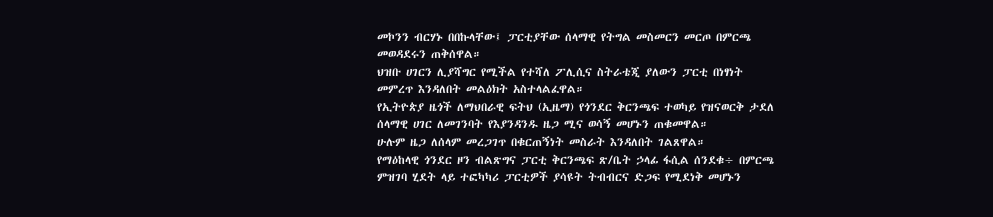መኮንን ብርሃኑ በበኩላቸው፤ ፓርቲያቸው ሰላማዊ የትግል መስመርን መርጦ በምርጫ መወዳደሩን ጠቅሰዋል።
ህዝቡ ሀገርን ሊያሻግር የሚችል የተሻለ ፖሊሲና ስትራቴጂ ያለውን ፓርቲ በነፃነት መምረጥ እንዳለበት መልዕክት አስተላልፈዋል።
የኢትዮጵያ ዜጎች ለማህበራዊ ፍትህ (ኢዜማ) የጎንደር ቅርንጫፍ ተወካይ የዝናወርቅ ታደለ ሰላማዊ ሀገር ለመገንባት የእያንዳንዱ ዜጋ ሚና ወሳኝ መሆኑን ጠቁመዋል።
ሁሉም ዜጋ ለሰላም መረጋገጥ በቁርጠኝነት መስራት እንዳለበት ገልጸዋል።
የማዕከላዊ ጎንደር ዞን ብልጽግና ፓርቲ ቅርንጫፍ ጽ/ቤት ኃላፊ ፋሲል ሰንደቁ÷ በምርጫ ምዝገባ ሂደት ላይ ተፎካካሪ ፓርቲዎች ያሳዩት ትብብርና ድጋፍ የሚደነቅ መሆኑን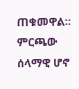ጠቁመዋል።
ምርጫው ሰላማዊ ሆኖ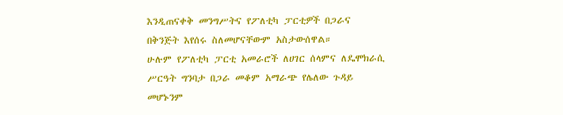እንዲጠናቀቅ መንግሥትና የፖለቲካ ፓርቲዎች በጋራና በቅንጅት እየሰሩ ስለመሆናቸውም አስታውሰዋል።
ሁሉም የፖለቲካ ፓርቲ አመራሮች ለሀገር ሰላምና ለዴሞክራሲ ሥርዓት ግንባታ በጋራ መቆም አማራጭ የሌለው ጉዳይ መሆኑንም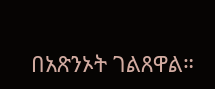በአጽንኦት ገልጸዋል።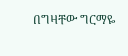በግዛቸው ግርማዬ